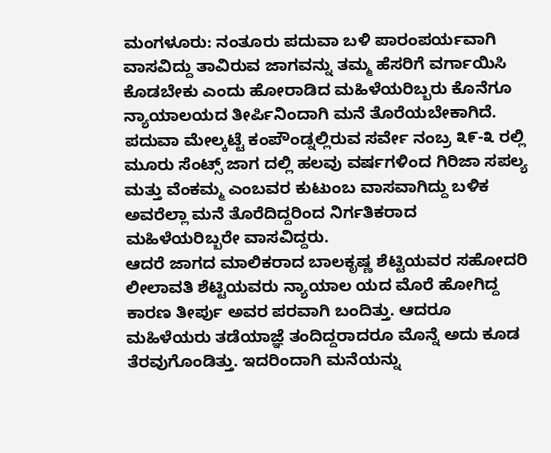ಮಂಗಳೂರು: ನಂತೂರು ಪದುವಾ ಬಳಿ ಪಾರಂಪರ್ಯವಾಗಿ ವಾಸವಿದ್ದು ತಾವಿರುವ ಜಾಗವನ್ನು ತಮ್ಮ ಹೆಸರಿಗೆ ವರ್ಗಾಯಿಸಿ ಕೊಡಬೇಕು ಎಂದು ಹೋರಾಡಿದ ಮಹಿಳೆಯರಿಬ್ಬರು ಕೊನೆಗೂ ನ್ಯಾಯಾಲಯದ ತೀರ್ಪಿನಿಂದಾಗಿ ಮನೆ ತೊರೆಯಬೇಕಾಗಿದೆ.
ಪದುವಾ ಮೇಲ್ಕಟ್ಟೆ ಕಂಪೌಂಡ್ನಲ್ಲಿರುವ ಸರ್ವೇ ನಂಬ್ರ ೩೯-೩ ರಲ್ಲಿ ಮೂರು ಸೆಂಟ್ಸ್ ಜಾಗ ದಲ್ಲಿ ಹಲವು ವರ್ಷಗಳಿಂದ ಗಿರಿಜಾ ಸಪಲ್ಯ ಮತ್ತು ವೆಂಕಮ್ಮ ಎಂಬವರ ಕುಟುಂಬ ವಾಸವಾಗಿದ್ದು ಬಳಿಕ ಅವರೆಲ್ಲಾ ಮನೆ ತೊರೆದಿದ್ದರಿಂದ ನಿರ್ಗತಿಕರಾದ ಮಹಿಳೆಯರಿಬ್ಬರೇ ವಾಸವಿದ್ದರು.
ಆದರೆ ಜಾಗದ ಮಾಲಿಕರಾದ ಬಾಲಕೃಷ್ಣ ಶೆಟ್ಟಿಯವರ ಸಹೋದರಿ ಲೀಲಾವತಿ ಶೆಟ್ಟಿಯವರು ನ್ಯಾಯಾಲ ಯದ ಮೊರೆ ಹೋಗಿದ್ದ ಕಾರಣ ತೀರ್ಪು ಅವರ ಪರವಾಗಿ ಬಂದಿತ್ತು. ಆದರೂ ಮಹಿಳೆಯರು ತಡೆಯಾಜ್ಞೆ ತಂದಿದ್ದರಾದರೂ ಮೊನ್ನೆ ಅದು ಕೂಡ ತೆರವುಗೊಂಡಿತ್ತು. ಇದರಿಂದಾಗಿ ಮನೆಯನ್ನು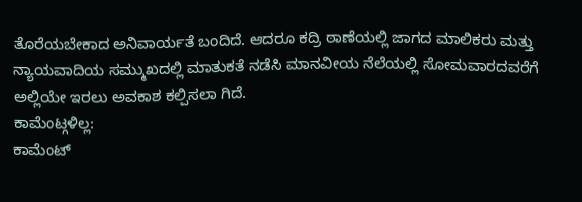ತೊರೆಯಬೇಕಾದ ಅನಿವಾರ್ಯತೆ ಬಂದಿದೆ. ಆದರೂ ಕದ್ರಿ ಠಾಣೆಯಲ್ಲಿ ಜಾಗದ ಮಾಲಿಕರು ಮತ್ತು ನ್ಯಾಯವಾದಿಯ ಸಮ್ಮುಖದಲ್ಲಿ ಮಾತುಕತೆ ನಡೆಸಿ ಮಾನವೀಯ ನೆಲೆಯಲ್ಲಿ ಸೋಮವಾರದವರೆಗೆ ಅಲ್ಲಿಯೇ ಇರಲು ಅವಕಾಶ ಕಲ್ಪಿಸಲಾ ಗಿದೆ.
ಕಾಮೆಂಟ್ಗಳಿಲ್ಲ:
ಕಾಮೆಂಟ್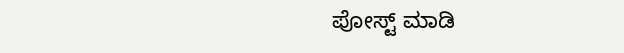ಪೋಸ್ಟ್ ಮಾಡಿ